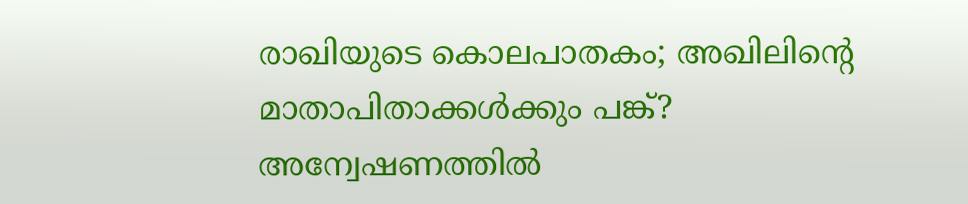രാഖിയുടെ കൊലപാതകം; അഖിലിന്റെ മാതാപിതാക്കൾക്കും പങ്ക്? അന്വേഷണത്തിൽ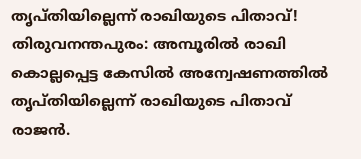തൃപ്തിയില്ലെന്ന് രാഖിയുടെ പിതാവ്!
തിരുവനന്തപുരം: അമ്പൂരിൽ രാഖി കൊല്ലപ്പെട്ട കേസിൽ അന്വേഷണത്തിൽ തൃപ്തിയില്ലെന്ന് രാഖിയുടെ പിതാവ് രാജൻ.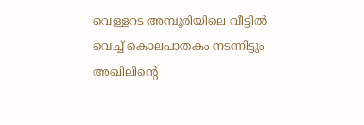വെള്ളറട അമ്പൂരിയിലെ വീട്ടിൽ വെച്ച് കൊലപാതകം നടന്നിട്ടും അഖിലിന്റെ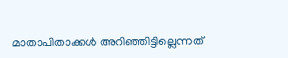മാതാപിതാക്കൾ അറിഞ്ഞിട്ടില്ലെന്നത്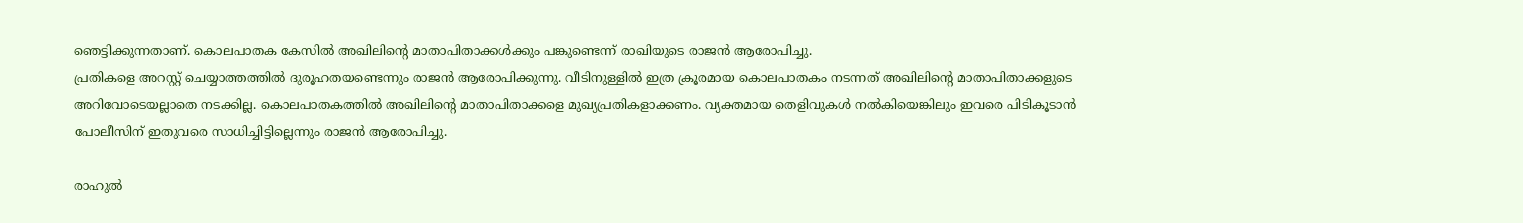ഞെട്ടിക്കുന്നതാണ്. കൊലപാതക കേസിൽ അഖിലിന്റെ മാതാപിതാക്കൾക്കും പങ്കുണ്ടെന്ന് രാഖിയുടെ രാജൻ ആരോപിച്ചു.
പ്രതികളെ അറസ്റ്റ് ചെയ്യാത്തത്തിൽ ദുരൂഹതയണ്ടെന്നും രാജൻ ആരോപിക്കുന്നു. വീടിനുള്ളിൽ ഇത്ര ക്രൂരമായ കൊലപാതകം നടന്നത് അഖിലിന്റെ മാതാപിതാക്കളുടെ അറിവോടെയല്ലാതെ നടക്കില്ല. കൊലപാതകത്തിൽ അഖിലിന്റെ മാതാപിതാക്കളെ മുഖ്യപ്രതികളാക്കണം. വ്യക്തമായ തെളിവുകൾ നൽകിയെങ്കിലും ഇവരെ പിടികൂടാൻ പോലീസിന് ഇതുവരെ സാധിച്ചിട്ടില്ലെന്നും രാജൻ ആരോപിച്ചു.

രാഹുൽ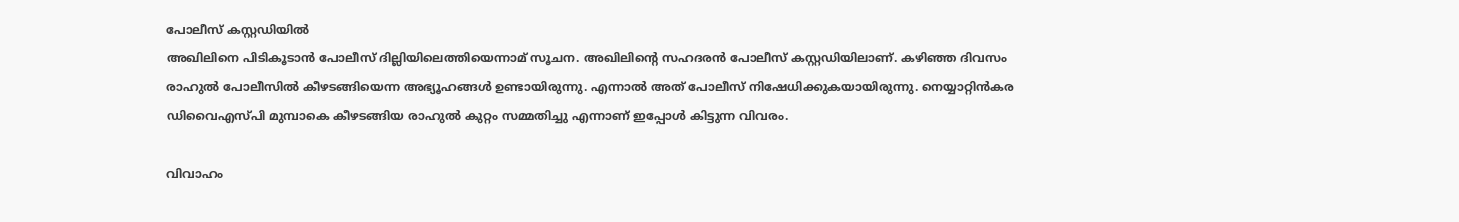പോലീസ് കസ്റ്റഡിയിൽ
അഖിലിനെ പിടികൂടാൻ പോലീസ് ദില്ലിയിലെത്തിയെന്നാമ് സൂചന. അഖിലിന്റെ സഹദരൻ പോലീസ് കസ്റ്റഡിയിലാണ്. കഴിഞ്ഞ ദിവസം രാഹുൽ പോലീസിൽ കീഴടങ്ങിയെന്ന അഭ്യൂഹങ്ങൾ ഉണ്ടായിരുന്നു. എന്നാൽ അത് പോലീസ് നിഷേധിക്കുകയായിരുന്നു. നെയ്യാറ്റിൻകര ഡിവൈഎസ്പി മുമ്പാകെ കീഴടങ്ങിയ രാഹുൽ കുറ്റം സമ്മതിച്ചു എന്നാണ് ഇപ്പോൾ കിട്ടുന്ന വിവരം.

വിവാഹം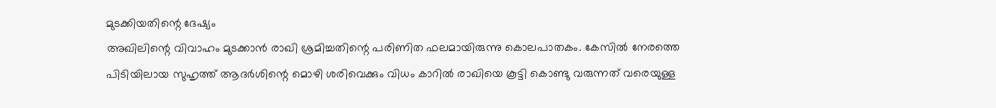മുടക്കിയതിന്റെ ദേഷ്യം
അഖിലിന്റെ വിവാഹം മുടക്കാൻ രാഖി ശ്രമിച്ചതിന്റെ പരിണിത ഫലമായിരുന്നു കൊലപാതകം. കേസിൽ നേരത്തെ പിടിയിലായ സുഹൃത്ത് ആദർശിന്റെ മൊഴി ശരിവെക്കും വിധം കാറിൽ രാഖിയെ കൂട്ടി കൊണ്ടു വരുന്നത് വരെയുള്ള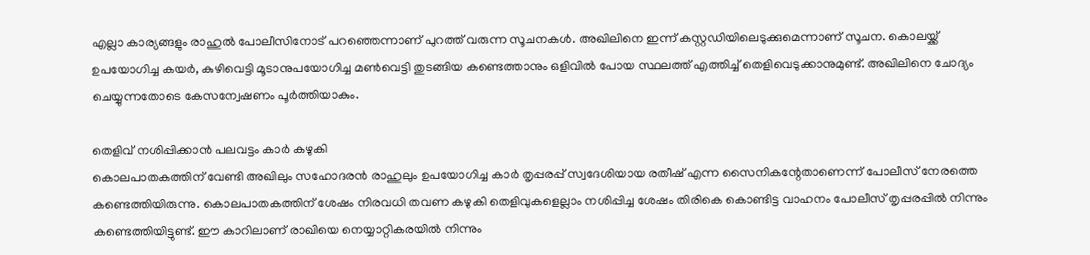എല്ലാ കാര്യങ്ങളും രാഹുൽ പോലീസിനോട് പറഞ്ഞെന്നാണ് പുറത്ത് വരുന്ന സൂചനകൾ. അഖിലിനെ ഇന്ന് കസ്റ്റഡിയിലെടുക്കുമെന്നാണ് സൂചന. കൊലയ്ക്ക് ഉപയോഗിച്ച കയർ, കുഴിവെട്ടി മൂടാനുപയോഗിച്ച മൺവെട്ടി തുടങ്ങിയ കണ്ടെത്താനും ഒളിവിൽ പോയ സ്ഥലത്ത് എത്തിച്ച് തെളിവെടുക്കാനുമുണ്ട്. അഖിലിനെ ചോദ്യം ചെയ്യുന്നതോടെ കേസന്വേഷണം പൂർത്തിയാകും.

തെളിവ് നശിപ്പിക്കാൻ പലവട്ടം കാർ കഴുകി
കൊലപാതകത്തിന് വേണ്ടി അഖിലും സഹോദരൻ രാഹുലും ഉപയോഗിച്ച കാർ തൃപ്പരപ്പ് സ്വദേശിയായ രതീഷ് എന്ന സൈനികന്റേതാണെന്ന് പോലീസ് നേരത്തെ കണ്ടെത്തിയിരുന്നു. കൊലപാതകത്തിന് ശേഷം നിരവധി തവണ കഴുകി തെളിവുകളെല്ലാം നശിപ്പിച്ച ശേഷം തിരികെ കൊണ്ടിട്ട വാഹനം പോലീസ് തൃപ്പരപ്പിൽ നിന്നും കണ്ടെത്തിയിട്ടുണ്ട്. ഈ കാറിലാണ് രാഖിയെ നെയ്യാറ്റികരയിൽ നിന്നും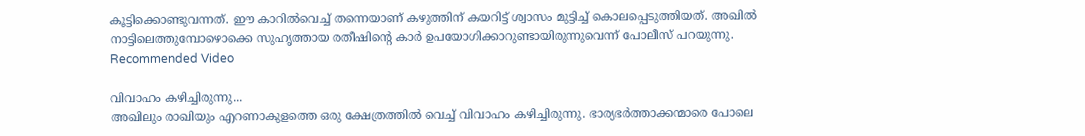കൂട്ടിക്കൊണ്ടുവന്നത്. ഈ കാറിൽവെച്ച് തന്നെയാണ് കഴുത്തിന് കയറിട്ട് ശ്വാസം മുട്ടിച്ച് കൊലപ്പെടുത്തിയത്. അഖിൽ നാട്ടിലെത്തുമ്പോഴൊക്കെ സുഹൃത്തായ രതീഷിന്റെ കാർ ഉപയോഗിക്കാറുണ്ടായിരുന്നുവെന്ന് പോലീസ് പറയുന്നു.
Recommended Video

വിവാഹം കഴിച്ചിരുന്നു...
അഖിലും രാഖിയും എറണാകുളത്തെ ഒരു ക്ഷേത്രത്തിൽ വെച്ച് വിവാഹം കഴിച്ചിരുന്നു. ഭാര്യഭർത്താക്കന്മാരെ പോലെ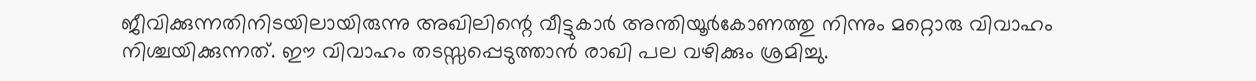ജീവിക്കുന്നതിനിടയിലായിരുന്നു അഖിലിന്റെ വീട്ടുകാർ അന്തിയൂർകോണത്തു നിന്നും മറ്റൊരു വിവാഹം നിശ്ചയിക്കുന്നത്. ഈ വിവാഹം തടസ്സപ്പെടുത്താൻ രാഖി പല വഴിക്കും ശ്രമിച്ചു.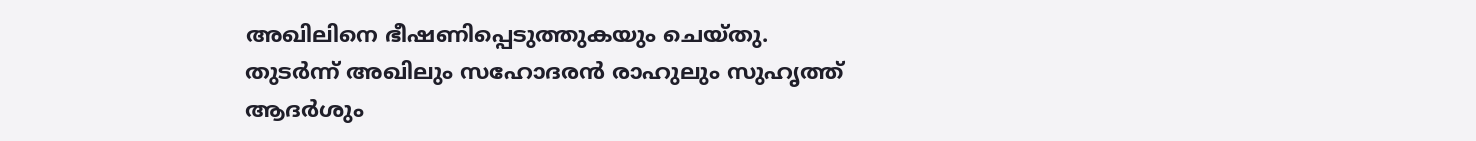അഖിലിനെ ഭീഷണിപ്പെടുത്തുകയും ചെയ്തു. തുടർന്ന് അഖിലും സഹോദരൻ രാഹുലും സുഹൃത്ത് ആദർശും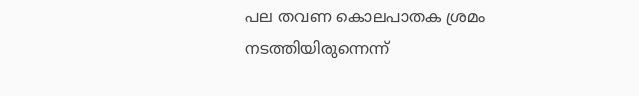പല തവണ കൊലപാതക ശ്രമം നടത്തിയിരുന്നെന്ന്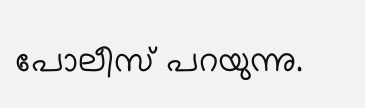പോലീസ് പറയുന്നു.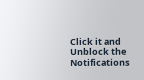Click it and Unblock the Notifications